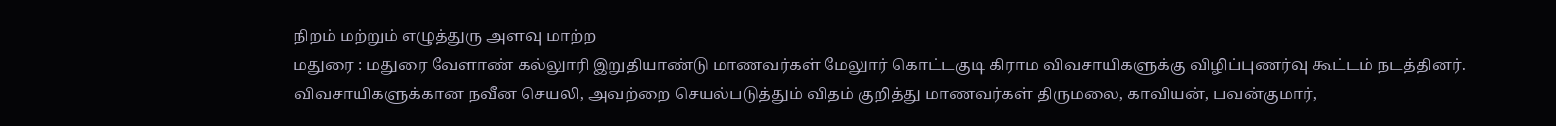நிறம் மற்றும் எழுத்துரு அளவு மாற்ற
மதுரை : மதுரை வேளாண் கல்லுாரி இறுதியாண்டு மாணவர்கள் மேலுார் கொட்டகுடி கிராம விவசாயிகளுக்கு விழிப்புணர்வு கூட்டம் நடத்தினர்.
விவசாயிகளுக்கான நவீன செயலி, அவற்றை செயல்படுத்தும் விதம் குறித்து மாணவர்கள் திருமலை, காவியன், பவன்குமார்,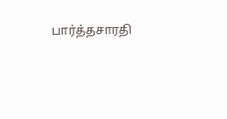பார்த்தசாரதி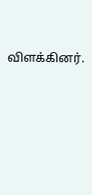விளக்கினர்.